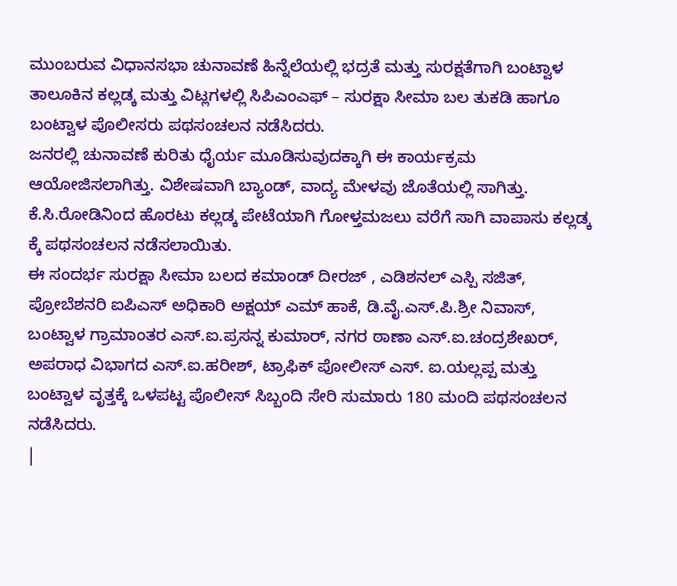ಮುಂಬರುವ ವಿಧಾನಸಭಾ ಚುನಾವಣೆ ಹಿನ್ನೆಲೆಯಲ್ಲಿ ಭದ್ರತೆ ಮತ್ತು ಸುರಕ್ಷತೆಗಾಗಿ ಬಂಟ್ವಾಳ ತಾಲೂಕಿನ ಕಲ್ಲಡ್ಕ ಮತ್ತು ವಿಟ್ಲಗಳಲ್ಲಿ ಸಿಪಿಎಂಎಫ್ – ಸುರಕ್ಷಾ ಸೀಮಾ ಬಲ ತುಕಡಿ ಹಾಗೂ ಬಂಟ್ವಾಳ ಪೊಲೀಸರು ಪಥಸಂಚಲನ ನಡೆಸಿದರು.
ಜನರಲ್ಲಿ ಚುನಾವಣೆ ಕುರಿತು ಧೈರ್ಯ ಮೂಡಿಸುವುದಕ್ಕಾಗಿ ಈ ಕಾರ್ಯಕ್ರಮ ಆಯೋಜಿಸಲಾಗಿತ್ತು. ವಿಶೇಷವಾಗಿ ಬ್ಯಾಂಡ್, ವಾದ್ಯ ಮೇಳವು ಜೊತೆಯಲ್ಲಿ ಸಾಗಿತ್ತು. ಕೆ.ಸಿ.ರೋಡಿನಿಂದ ಹೊರಟು ಕಲ್ಲಡ್ಕ ಪೇಟೆಯಾಗಿ ಗೋಳ್ತಮಜಲು ವರೆಗೆ ಸಾಗಿ ವಾಪಾಸು ಕಲ್ಲಡ್ಕ ಕ್ಕೆ ಪಥಸಂಚಲನ ನಡೆಸಲಾಯಿತು.
ಈ ಸಂದರ್ಭ ಸುರಕ್ಷಾ ಸೀಮಾ ಬಲದ ಕಮಾಂಡ್ ದೀರಜ್ , ಎಡಿಶನಲ್ ಎಸ್ಪಿ ಸಜಿತ್, ಪ್ರೋಬೆಶನರಿ ಐಪಿಎಸ್ ಅಧಿಕಾರಿ ಅಕ್ಷಯ್ ಎಮ್ ಹಾಕೆ, ಡಿ.ವೈ.ಎಸ್.ಪಿ.ಶ್ರೀ ನಿವಾಸ್, ಬಂಟ್ವಾಳ ಗ್ರಾಮಾಂತರ ಎಸ್.ಐ.ಪ್ರಸನ್ನ ಕುಮಾರ್, ನಗರ ಠಾಣಾ ಎಸ್.ಐ.ಚಂದ್ರಶೇಖರ್, ಅಪರಾಧ ವಿಭಾಗದ ಎಸ್.ಐ.ಹರೀಶ್, ಟ್ರಾಫಿಕ್ ಪೋಲೀಸ್ ಎಸ್. ಐ.ಯಲ್ಲಪ್ಪ ಮತ್ತು ಬಂಟ್ವಾಳ ವೃತ್ತಕ್ಕೆ ಒಳಪಟ್ಟ ಪೊಲೀಸ್ ಸಿಬ್ಬಂದಿ ಸೇರಿ ಸುಮಾರು 180 ಮಂದಿ ಪಥಸಂಚಲನ ನಡೆಸಿದರು.
|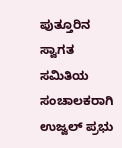ಪುತ್ತೂರಿನ ಸ್ವಾಗತ ಸಮಿತಿಯ ಸಂಚಾಲಕರಾಗಿ ಉಜ್ವಲ್ ಪ್ರಭು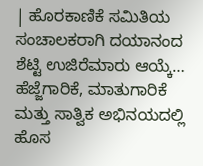| ಹೊರಕಾಣಿಕೆ ಸಮಿತಿಯ ಸಂಚಾಲಕರಾಗಿ ದಯಾನಂದ ಶೆಟ್ಟಿ ಉಜಿರೆಮಾರು ಆಯ್ಕೆ…
ಹೆಜ್ಜೆಗಾರಿಕೆ, ಮಾತುಗಾರಿಕೆ ಮತ್ತು ಸಾತ್ವಿಕ ಅಭಿನಯದಲ್ಲಿ ಹೊಸ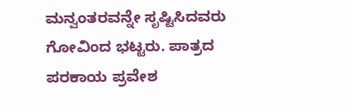ಮನ್ವಂತರವನ್ನೇ ಸೃಷ್ಟಿಸಿದವರು ಗೋವಿಂದ ಭಟ್ಟರು. ಪಾತ್ರದ ಪರಕಾಯ ಪ್ರವೇಶ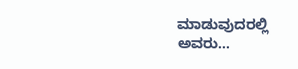ಮಾಡುವುದರಲ್ಲಿ ಅವರು…